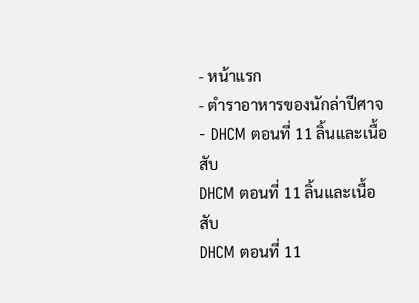- หน้าแรก
- ตำราอาหารของนักล่าปีศาจ
- DHCM ตอนที่ 11 ลิ้นและเนื้อสับ
DHCM ตอนที่ 11 ลิ้นและเนื้อสับ
DHCM ตอนที่ 11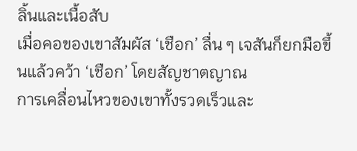ลิ้นและเนื้อสับ
เมื่อคอของเขาสัมผัส ‘เชือก’ ลื่น ๆ เจสันก็ยกมือขึ้นแล้วคว้า ‘เชือก’ โดยสัญชาตญาณ
การเคลื่อนไหวของเขาทั้งรวดเร็วและ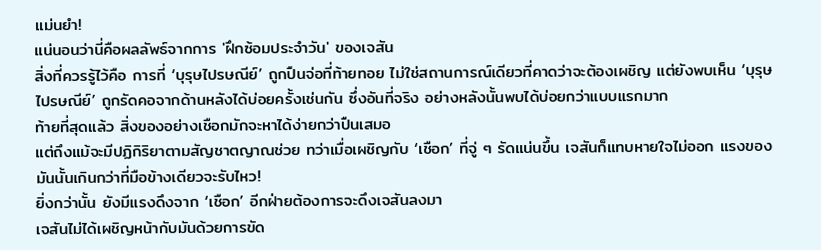แม่นยำ!
แน่นอนว่านี่คือผลลัพธ์จากการ 'ฝึกซ้อมประจำวัน' ของเจสัน
สิ่งที่ควรรู้ไว้คือ การที่ ‘บุรุษไปรษณีย์’ ถูกปืนจ่อที่ท้ายทอย ไม่ใช่สถานการณ์เดียวที่คาดว่าจะต้องเผชิญ แต่ยังพบเห็น ‘บุรุษไปรษณีย์’ ถูกรัดคอจากด้านหลังได้บ่อยครั้งเช่นกัน ซึ่งอันที่จริง อย่างหลังนั้นพบได้บ่อยกว่าแบบแรกมาก
ท้ายที่สุดแล้ว สิ่งของอย่างเชือกมักจะหาได้ง่ายกว่าปืนเสมอ
แต่ถึงแม้จะมีปฏิกิริยาตามสัญชาตญาณช่วย ทว่าเมื่อเผชิญกับ ‘เชือก’ ที่จู่ ๆ รัดแน่นขึ้น เจสันก็แทบหายใจไม่ออก แรงของมันนั้นเกินกว่าที่มือข้างเดียวจะรับไหว!
ยิ่งกว่านั้น ยังมีแรงดึงจาก ‘เชือก’ อีกฝ่ายต้องการจะดึงเจสันลงมา
เจสันไม่ได้เผชิญหน้ากับมันด้วยการขัด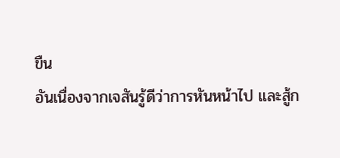ขืน
อันเนื่องจากเจสันรู้ดีว่าการหันหน้าไป และสู้ก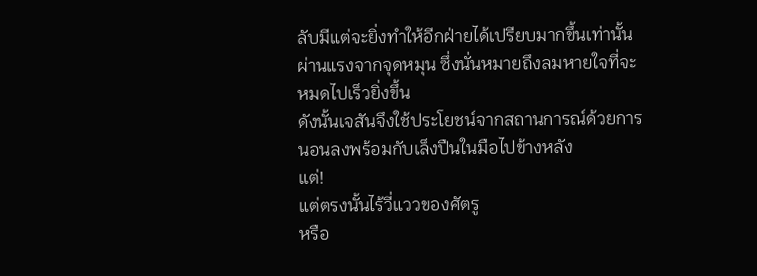ลับมีแต่จะยิ่งทำให้อีกฝ่ายได้เปรียบมากขึ้นเท่านั้นผ่านแรงจากจุดหมุน ซึ่งนั่นหมายถึงลมหายใจที่จะหมดไปเร็วยิ่งขึ้น
ดังนั้นเจสันจึงใช้ประโยชน์จากสถานการณ์ด้วยการนอนลงพร้อมกับเล็งปืนในมือไปข้างหลัง
แต่!
แต่ตรงนั้นไร้วี่แววของศัตรู
หรือ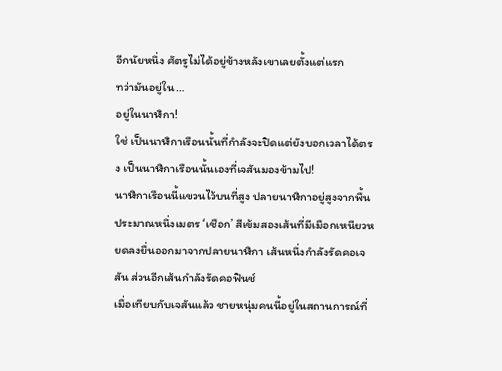อีกนัยหนึ่ง ศัตรูไม่ได้อยู่ข้างหลังเขาเลยตั้งแต่แรก
ทว่ามันอยู่ใน…
อยู่ในนาฬิกา!
ใช่ เป็นนาฬิกาเรือนนั้นที่กำลังจะปิดแต่ยังบอกเวลาได้ตรง เป็นนาฬิกาเรือนนั้นเองที่เจสันมองข้ามไป!
นาฬิกาเรือนนี้แขวนไว้บนที่สูง ปลายนาฬิกาอยู่สูงจากพื้นประมาณหนึ่งเมตร ‘เชือก’ สีเข้มสองเส้นที่มีเมือกเหนียวหยดลงยื่นออกมาจากปลายนาฬิกา เส้นหนึ่งกำลังรัดคอเจสัน ส่วนอีกเส้นกำลังรัดคอฟินช์
เมื่อเทียบกับเจสันแล้ว ชายหนุ่มคนนี้อยู่ในสถานการณ์ที่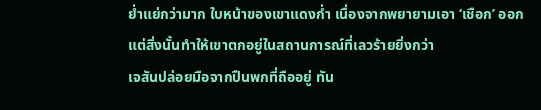ย่ำแย่กว่ามาก ใบหน้าของเขาแดงก่ำ เนื่องจากพยายามเอา ‘เชือก’ ออก แต่สิ่งนั้นทำให้เขาตกอยู่ในสถานการณ์ที่เลวร้ายยิ่งกว่า
เจสันปล่อยมือจากปืนพกที่ถืออยู่ ทัน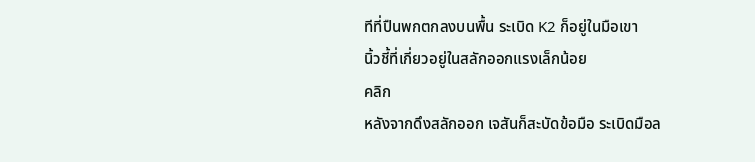ทีที่ปืนพกตกลงบนพื้น ระเบิด K2 ก็อยู่ในมือเขา
นิ้วชี้ที่เกี่ยวอยู่ในสลักออกแรงเล็กน้อย
คลิก
หลังจากดึงสลักออก เจสันก็สะบัดข้อมือ ระเบิดมือล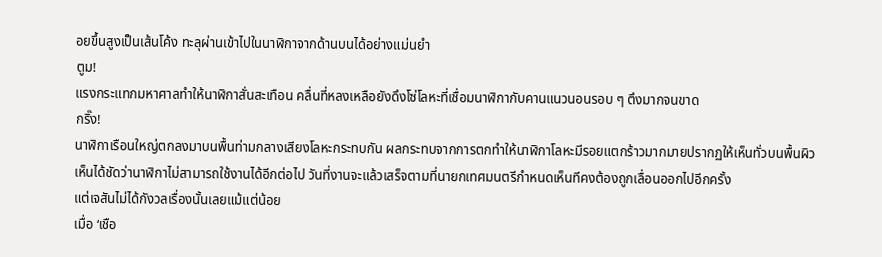อยขึ้นสูงเป็นเส้นโค้ง ทะลุผ่านเข้าไปในนาฬิกาจากด้านบนได้อย่างแม่นยำ
ตูม!
แรงกระแทกมหาศาลทำให้นาฬิกาสั่นสะเทือน คลื่นที่หลงเหลือยังดึงโซ่โลหะที่เชื่อมนาฬิกากับคานแนวนอนรอบ ๆ ตึงมากจนขาด
กริ๊ง!
นาฬิกาเรือนใหญ่ตกลงมาบนพื้นท่ามกลางเสียงโลหะกระทบกัน ผลกระทบจากการตกทำให้นาฬิกาโลหะมีรอยแตกร้าวมากมายปรากฏให้เห็นทั่วบนพื้นผิว
เห็นได้ชัดว่านาฬิกาไม่สามารถใช้งานได้อีกต่อไป วันที่งานจะแล้วเสร็จตามที่นายกเทศมนตรีกำหนดเห็นทีคงต้องถูกเลื่อนออกไปอีกครั้ง
แต่เจสันไม่ได้กังวลเรื่องนั้นเลยแม้แต่น้อย
เมื่อ ‘เชือ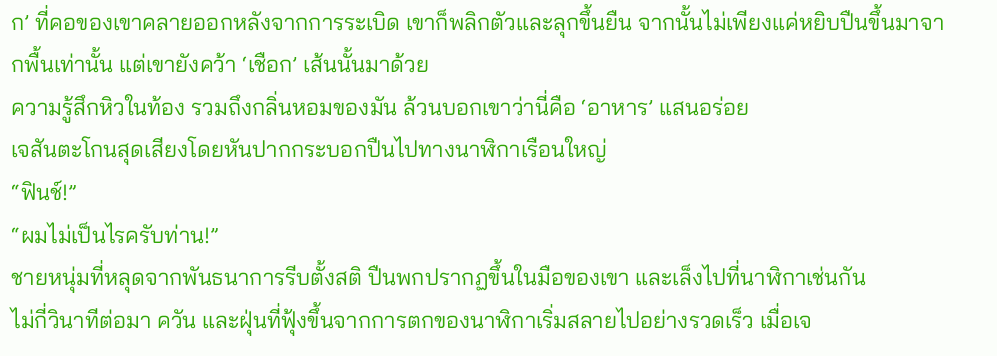ก’ ที่คอของเขาคลายออกหลังจากการระเบิด เขาก็พลิกตัวและลุกขึ้นยืน จากนั้นไม่เพียงแค่หยิบปืนขึ้นมาจากพื้นเท่านั้น แต่เขายังคว้า ‘เชือก’ เส้นนั้นมาด้วย
ความรู้สึกหิวในท้อง รวมถึงกลิ่นหอมของมัน ล้วนบอกเขาว่านี่คือ ‘อาหาร’ แสนอร่อย
เจสันตะโกนสุดเสียงโดยหันปากกระบอกปืนไปทางนาฬิกาเรือนใหญ่
“ฟินช์!”
“ผมไม่เป็นไรครับท่าน!”
ชายหนุ่มที่หลุดจากพันธนาการรีบตั้งสติ ปืนพกปรากฏขึ้นในมือของเขา และเล็งไปที่นาฬิกาเช่นกัน
ไม่กี่วินาทีต่อมา ควัน และฝุ่นที่ฟุ้งขึ้นจากการตกของนาฬิกาเริ่มสลายไปอย่างรวดเร็ว เมื่อเจ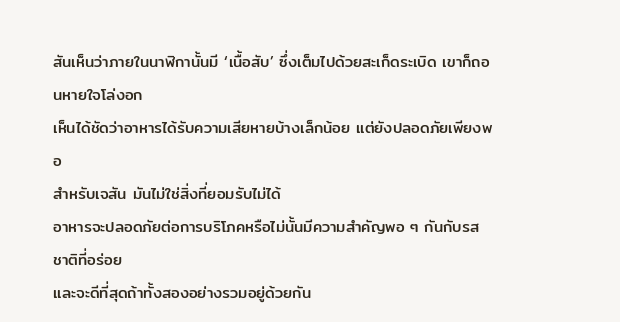สันเห็นว่าภายในนาฬิกานั้นมี ‘เนื้อสับ’ ซึ่งเต็มไปด้วยสะเก็ดระเบิด เขาก็ถอนหายใจโล่งอก
เห็นได้ชัดว่าอาหารได้รับความเสียหายบ้างเล็กน้อย แต่ยังปลอดภัยเพียงพอ
สำหรับเจสัน มันไม่ใช่สิ่งที่ยอมรับไม่ได้
อาหารจะปลอดภัยต่อการบริโภคหรือไม่นั้นมีความสำคัญพอ ๆ กันกับรสชาติที่อร่อย
และจะดีที่สุดถ้าทั้งสองอย่างรวมอยู่ด้วยกัน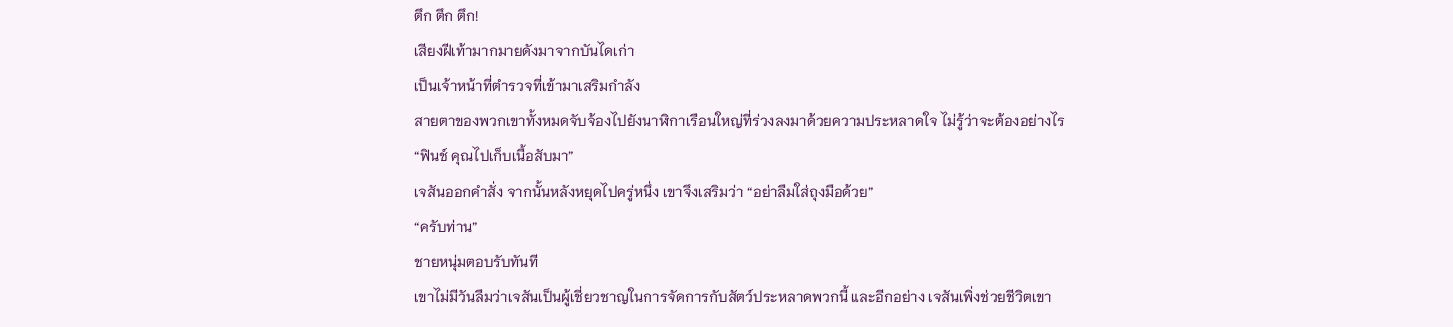ตึก ตึก ตึก!
เสียงฝีเท้ามากมายดังมาจากบันไดเก่า
เป็นเจ้าหน้าที่ตำรวจที่เข้ามาเสริมกำลัง
สายตาของพวกเขาทั้งหมดจับจ้องไปยังนาฬิกาเรือนใหญ่ที่ร่วงลงมาด้วยความประหลาดใจ ไม่รู้ว่าจะต้องอย่างไร
“ฟินช์ คุณไปเก็บเนื้อสับมา”
เจสันออกคำสั่ง จากนั้นหลังหยุดไปครู่หนึ่ง เขาจึงเสริมว่า “อย่าลืมใส่ถุงมือด้วย”
“ครับท่าน”
ชายหนุ่มตอบรับทันที
เขาไม่มีวันลืมว่าเจสันเป็นผู้เชี่ยวชาญในการจัดการกับสัตว์ประหลาดพวกนี้ และอีกอย่าง เจสันเพิ่งช่วยชีวิตเขา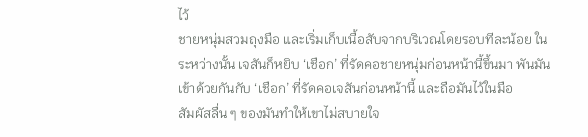ไว้
ชายหนุ่มสวมถุงมือ และเริ่มเก็บเนื้อสับจากบริเวณโดยรอบทีละน้อย ในระหว่างนั้น เจสันก็หยิบ ‘เชือก’ ที่รัดคอชายหนุ่มก่อนหน้านี้ขึ้นมา พันมันเข้าด้วยกันกับ ‘เชือก’ ที่รัดคอเจสันก่อนหน้านี้ และถือมันไว้ในมือ
สัมผัสลื่น ๆ ของมันทำให้เขาไม่สบายใจ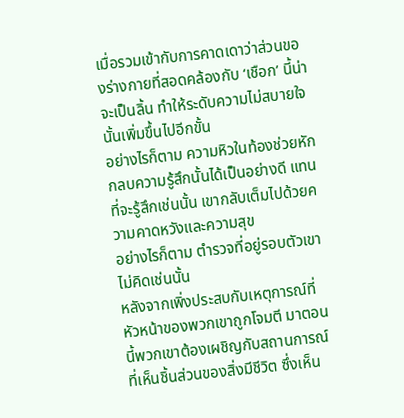เมื่อรวมเข้ากับการคาดเดาว่าส่วนของร่างกายที่สอดคล้องกับ ‘เชือก’ นี้น่าจะเป็นลิ้น ทำให้ระดับความไม่สบายใจนั้นเพิ่มขึ้นไปอีกขั้น
อย่างไรก็ตาม ความหิวในท้องช่วยหักกลบความรู้สึกนั้นได้เป็นอย่างดี แทนที่จะรู้สึกเช่นนั้น เขากลับเต็มไปด้วยความคาดหวังและความสุข
อย่างไรก็ตาม ตำรวจที่อยู่รอบตัวเขาไม่คิดเช่นนั้น
หลังจากเพิ่งประสบกับเหตุการณ์ที่หัวหน้าของพวกเขาถูกโจมตี มาตอนนี้พวกเขาต้องเผชิญกับสถานการณ์ที่เห็นชิ้นส่วนของสิ่งมีชีวิต ซึ่งเห็น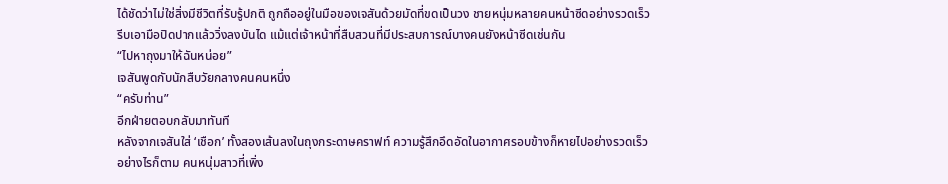ได้ชัดว่าไม่ใช่สิ่งมีชีวิตที่รับรู้ปกติ ถูกถืออยู่ในมือของเจสันด้วยมัดที่ขดเป็นวง ชายหนุ่มหลายคนหน้าซีดอย่างรวดเร็ว รีบเอามือปิดปากแล้ววิ่งลงบันได แม้แต่เจ้าหน้าที่สืบสวนที่มีประสบการณ์บางคนยังหน้าซีดเช่นกัน
“ไปหาถุงมาให้ฉันหน่อย”
เจสันพูดกับนักสืบวัยกลางคนคนหนึ่ง
“ครับท่าน”
อีกฝ่ายตอบกลับมาทันที
หลังจากเจสันใส่ ‘เชือก’ ทั้งสองเส้นลงในถุงกระดาษคราฟท์ ความรู้สึกอึดอัดในอากาศรอบข้างก็หายไปอย่างรวดเร็ว อย่างไรก็ตาม คนหนุ่มสาวที่เพิ่ง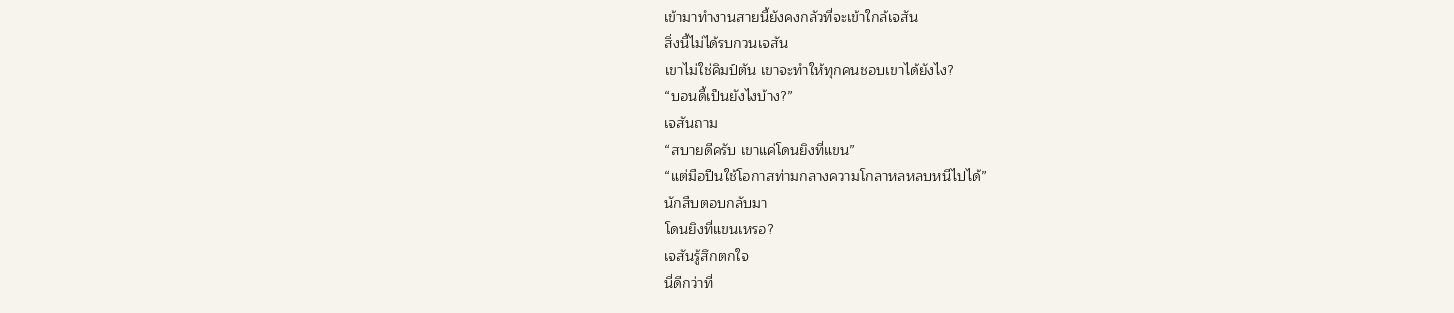เข้ามาทำงานสายนี้ยังคงกลัวที่จะเข้าใกล้เจสัน
สิ่งนี้ไม่ได้รบกวนเจสัน
เขาไม่ใช่คิมป์ตัน เขาจะทำให้ทุกคนชอบเขาได้ยังไง?
“บอนดี้เป็นยังไงบ้าง?”
เจสันถาม
“สบายดีครับ เขาแค่โดนยิงที่แขน”
“แต่มือปืนใช้โอกาสท่ามกลางความโกลาหลหลบหนีไปได้”
นักสืบตอบกลับมา
โดนยิงที่แขนเหรอ?
เจสันรู้สึกตกใจ
นี่ดีกว่าที่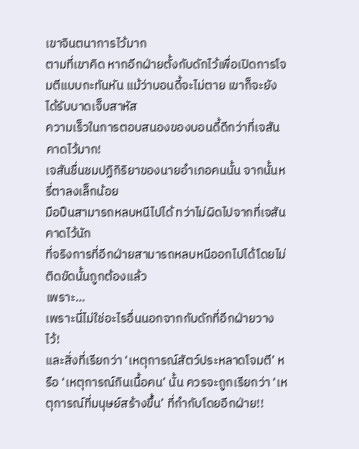เขาจินตนาการไว้มาก
ตามที่เขาคิด หากอีกฝ่ายตั้งกับดักไว้เพื่อเปิดการโจมตีแบบกะทันหัน แม้ว่าบอนดี้จะไม่ตาย เขาก็จะยังได้รับบาดเจ็บสาหัส
ความเร็วในการตอบสนองของบอนดี้ดีกว่าที่เจสันคาดไว้มาก!
เจสันชื่นชมปฏิกิริยาของนายอำเภอคนนั้น จากนั้นหรี่ตาลงเล็กน้อย
มือปืนสามารถหลบหนีไปได้ ทว่าไม่ผิดไปจากที่เจสันคาดไว้นัก
ที่จริงการที่อีกฝ่ายสามารถหลบหนีออกไปได้โดยไม่ติดขัดนั้นถูกต้องแล้ว
เพราะ…
เพราะนี่ไม่ใช่อะไรอื่นนอกจากกับดักที่อีกฝ่ายวางไว้!
และสิ่งที่เรียกว่า ‘เหตุการณ์สัตว์ประหลาดโจมตี’ หรือ ‘เหตุการณ์กินเนื้อคน’ นั้น ควรจะถูกเรียกว่า ‘เหตุการณ์ที่มนุษย์สร้างขึ้น’ ที่กำกับโดยอีกฝ่าย!!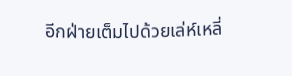อีกฝ่ายเต็มไปด้วยเล่ห์เหลี่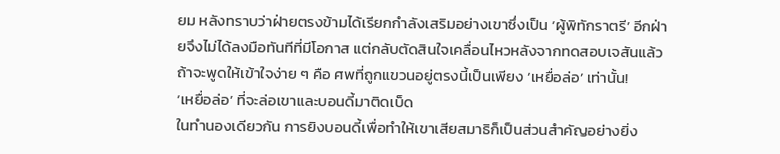ยม หลังทราบว่าฝ่ายตรงข้ามได้เรียกกำลังเสริมอย่างเขาซึ่งเป็น ‘ผู้พิทักราตรี’ อีกฝ่ายจึงไม่ได้ลงมือทันทีที่มีโอกาส แต่กลับตัดสินใจเคลื่อนไหวหลังจากทดสอบเจสันแล้ว
ถ้าจะพูดให้เข้าใจง่าย ๆ คือ ศพที่ถูกแขวนอยู่ตรงนี้เป็นเพียง ‘เหยื่อล่อ’ เท่านั้น!
‘เหยื่อล่อ’ ที่จะล่อเขาและบอนดี้มาติดเบ็ด
ในทำนองเดียวกัน การยิงบอนดี้เพื่อทำให้เขาเสียสมาธิก็เป็นส่วนสำคัญอย่างยิ่ง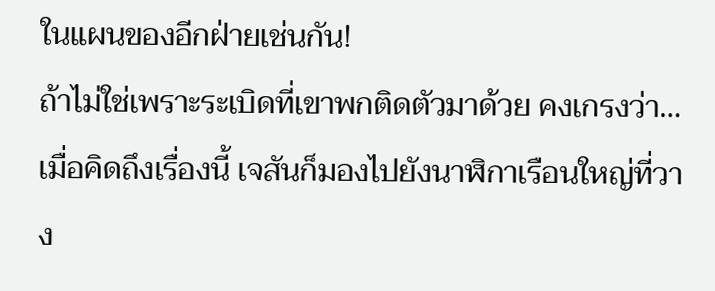ในแผนของอีกฝ่ายเช่นกัน!
ถ้าไม่ใช่เพราะระเบิดที่เขาพกติดตัวมาด้วย คงเกรงว่า…
เมื่อคิดถึงเรื่องนี้ เจสันก็มองไปยังนาฬิกาเรือนใหญ่ที่วาง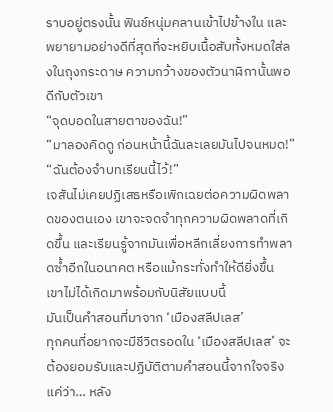ราบอยู่ตรงนั้น ฟินช์หนุ่มคลานเข้าไปข้างใน และพยายามอย่างดีที่สุดที่จะหยิบเนื้อสับทั้งหมดใส่ลงในถุงกระดาษ ความกว้างของตัวนาฬิกานั้นพอดีกับตัวเขา
“จุดบอดในสายตาของฉัน!”
“มาลองคิดดู ก่อนหน้านี้ฉันละเลยมันไปจนหมด!”
“ฉันต้องจำบทเรียนนี้ไว้!”
เจสันไม่เคยปฏิเสธหรือเพิกเฉยต่อความผิดพลาดของตนเอง เขาจะจดจำทุกความผิดพลาดที่เกิดขึ้น และเรียนรู้จากมันเพื่อหลีกเลี่ยงการทำพลาดซ้ำอีกในอนาคต หรือแม้กระทั่งทำให้ดียิ่งขึ้น
เขาไม่ได้เกิดมาพร้อมกับนิสัยแบบนี้
มันเป็นคำสอนที่มาจาก ‘เมืองสลีปเลส’
ทุกคนที่อยากจะมีชีวิตรอดใน ‘เมืองสลีปเลส’ จะต้องยอมรับและปฏิบัติตามคำสอนนี้จากใจจริง
แค่ว่า… หลัง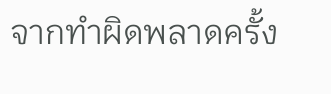จากทำผิดพลาดครั้ง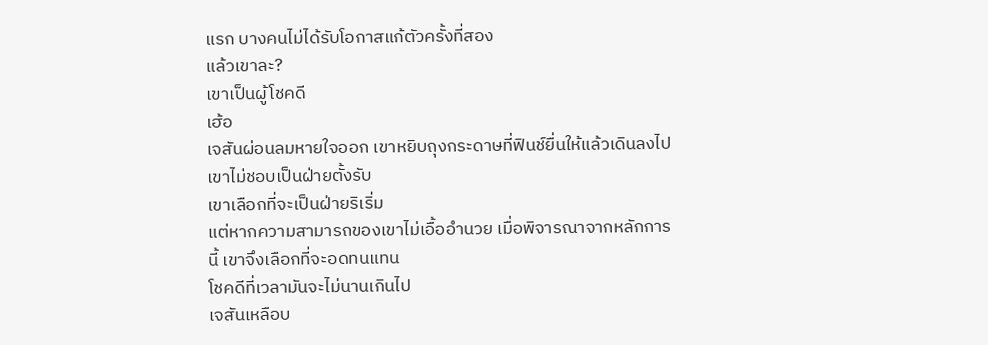แรก บางคนไม่ได้รับโอกาสแก้ตัวครั้งที่สอง
แล้วเขาละ?
เขาเป็นผู้โชคดี
เฮ้อ
เจสันผ่อนลมหายใจออก เขาหยิบถุงกระดาษที่ฟินช์ยื่นให้แล้วเดินลงไป
เขาไม่ชอบเป็นฝ่ายตั้งรับ
เขาเลือกที่จะเป็นฝ่ายริเริ่ม
แต่หากความสามารถของเขาไม่เอื้ออำนวย เมื่อพิจารณาจากหลักการนี้ เขาจึงเลือกที่จะอดทนแทน
โชคดีที่เวลามันจะไม่นานเกินไป
เจสันเหลือบ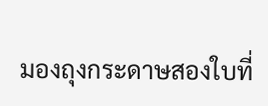มองถุงกระดาษสองใบที่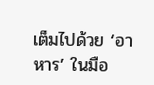เต็มไปด้วย ‘อาหาร’ ในมือ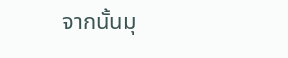จากนั้นมุ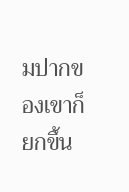มปากของเขาก็ยกขึ้น